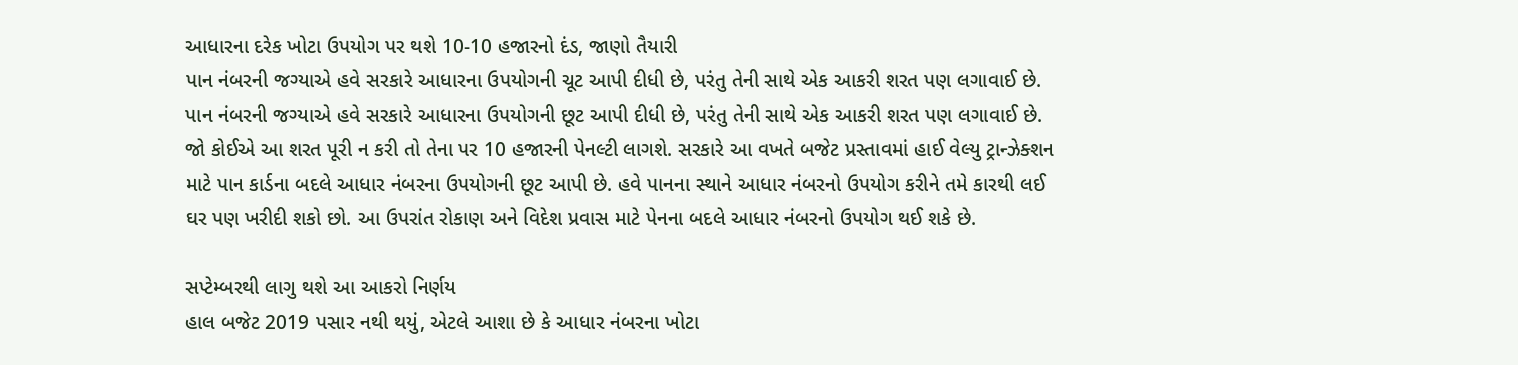આધારના દરેક ખોટા ઉપયોગ પર થશે 10-10 હજારનો દંડ, જાણો તૈયારી
પાન નંબરની જગ્યાએ હવે સરકારે આધારના ઉપયોગની ચૂટ આપી દીધી છે, પરંતુ તેની સાથે એક આકરી શરત પણ લગાવાઈ છે.
પાન નંબરની જગ્યાએ હવે સરકારે આધારના ઉપયોગની છૂટ આપી દીધી છે, પરંતુ તેની સાથે એક આકરી શરત પણ લગાવાઈ છે. જો કોઈએ આ શરત પૂરી ન કરી તો તેના પર 10 હજારની પેનલ્ટી લાગશે. સરકારે આ વખતે બજેટ પ્રસ્તાવમાં હાઈ વેલ્યુ ટ્રાન્ઝેક્શન માટે પાન કાર્ડના બદલે આધાર નંબરના ઉપયોગની છૂટ આપી છે. હવે પાનના સ્થાને આધાર નંબરનો ઉપયોગ કરીને તમે કારથી લઈ ઘર પણ ખરીદી શકો છો. આ ઉપરાંત રોકાણ અને વિદેશ પ્રવાસ માટે પેનના બદલે આધાર નંબરનો ઉપયોગ થઈ શકે છે.

સપ્ટેમ્બરથી લાગુ થશે આ આકરો નિર્ણય
હાલ બજેટ 2019 પસાર નથી થયું, એટલે આશા છે કે આધાર નંબરના ખોટા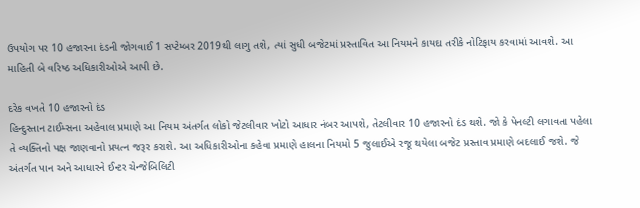ઉપયોગ પર 10 હજારના દંડની જોગવાઈ 1 સપ્ટેમ્બર 2019થી લાગુ તશે, ત્યાં સુધી બજેટમાં પ્રસ્તાવિત આ નિયમને કાયદા તરીકે નોટિફાય કરવામાં આવશે. આ માહિતી બે વરિષ્ઠ અધિકારીઓએ આપી છે.

દરેક વખતે 10 હજારનો દંડ
હિન્દુસ્તાન ટાઈમ્સના અહેવાલ પ્રમાણે આ નિયમ અંતર્ગત લોકો જેટલીવાર ખોટો આધાર નંબર આપશે, તેટલીવાર 10 હજારનો દંડ થશે. જો કે પેનલ્ટી લગાવતા પહેલા તે વ્યક્તિનો પક્ષ જાણવાનો પ્રયત્ન જરૂર કરાશે. આ અધિકારીઓના કહેવા પ્રમાણે હાલના નિયમો 5 જુલાઈએ રજૂ થયેલા બજેટ પ્રસ્તાવ પ્રમાણે બદલાઈ જશે. જે અંતર્ગત પાન અને આધારને ઈન્ટર ચેન્જેબિલિટી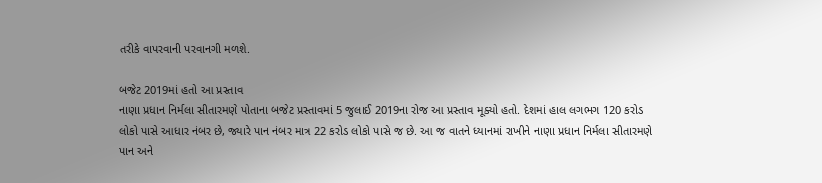તરીકે વાપરવાની પરવાનગી મળશે.

બજેટ 2019માં હતો આ પ્રસ્તાવ
નાણા પ્રધાન નિર્મલા સીતારમણે પોતાના બજેટ પ્રસ્તાવમાં 5 જુલાઈ 2019ના રોજ આ પ્રસ્તાવ મૂક્યો હતો. દેશમાં હાલ લગભગ 120 કરોડ લોકો પાસે આધાર નંબર છે, જ્યારે પાન નંબર માત્ર 22 કરોડ લોકો પાસે જ છે. આ જ વાતને ધ્યાનમાં રાખીને નાણા પ્રધાન નિર્મલા સીતારમણે પાન અને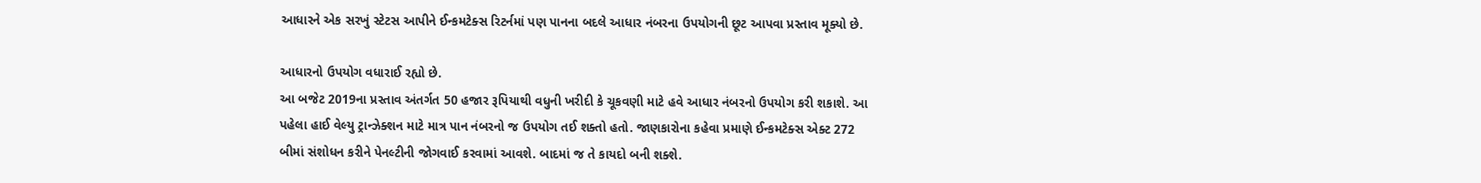આધારને એક સરખું સ્ટેટસ આપીને ઈન્કમટેક્સ રિટર્નમાં પણ પાનના બદલે આધાર નંબરના ઉપયોગની છૂટ આપવા પ્રસ્તાવ મૂક્યો છે.

આધારનો ઉપયોગ વધારાઈ રહ્યો છે.
આ બજેટ 2019ના પ્રસ્તાવ અંતર્ગત 50 હજાર રૂપિયાથી વધુની ખરીદી કે ચૂકવણી માટે હવે આધાર નંબરનો ઉપયોગ કરી શકાશે. આ પહેલા હાઈ વેલ્યુ ટ્રાન્ઝેક્શન માટે માત્ર પાન નંબરનો જ ઉપયોગ તઈ શક્તો હતો. જાણકારોના કહેવા પ્રમાણે ઈન્કમટેક્સ એક્ટ 272 બીમાં સંશોધન કરીને પેનલ્ટીની જોગવાઈ કરવામાં આવશે. બાદમાં જ તે કાયદો બની શક્શે.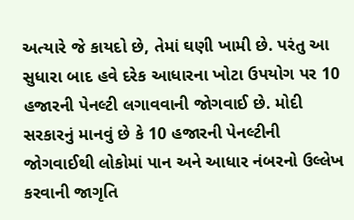અત્યારે જે કાયદો છે, તેમાં ઘણી ખામી છે. પરંતુ આ સુધારા બાદ હવે દરેક આધારના ખોટા ઉપયોગ પર 10 હજારની પેનલ્ટી લગાવવાની જોગવાઈ છે. મોદી સરકારનું માનવું છે કે 10 હજારની પેનલ્ટીની જોગવાઈથી લોકોમાં પાન અને આધાર નંબરનો ઉલ્લેખ કરવાની જાગૃતિ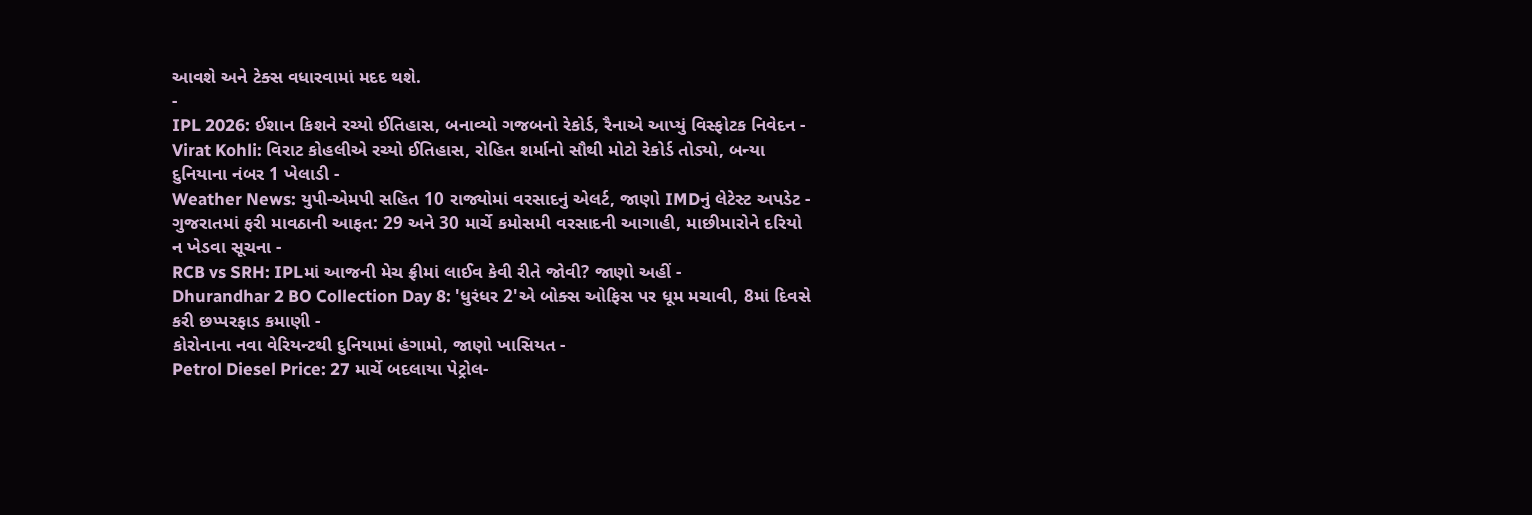આવશે અને ટેક્સ વધારવામાં મદદ થશે.
-
IPL 2026: ઈશાન કિશને રચ્યો ઈતિહાસ, બનાવ્યો ગજબનો રેકોર્ડ, રૈનાએ આપ્યું વિસ્ફોટક નિવેદન -
Virat Kohli: વિરાટ કોહલીએ રચ્યો ઈતિહાસ, રોહિત શર્માનો સૌથી મોટો રેકોર્ડ તોડ્યો, બન્યા દુનિયાના નંબર 1 ખેલાડી -
Weather News: યુપી-એમપી સહિત 10 રાજ્યોમાં વરસાદનું એલર્ટ, જાણો IMDનું લેટેસ્ટ અપડેટ -
ગુજરાતમાં ફરી માવઠાની આફત: 29 અને 30 માર્ચે કમોસમી વરસાદની આગાહી, માછીમારોને દરિયો ન ખેડવા સૂચના -
RCB vs SRH: IPLમાં આજની મેચ ફ્રીમાં લાઈવ કેવી રીતે જોવી? જાણો અહીં -
Dhurandhar 2 BO Collection Day 8: 'ધુરંધર 2'એ બોક્સ ઓફિસ પર ધૂમ મચાવી, 8માં દિવસે કરી છપ્પરફાડ કમાણી -
કોરોનાના નવા વેરિયન્ટથી દુનિયામાં હંગામો, જાણો ખાસિયત -
Petrol Diesel Price: 27 માર્ચે બદલાયા પેટ્રોલ-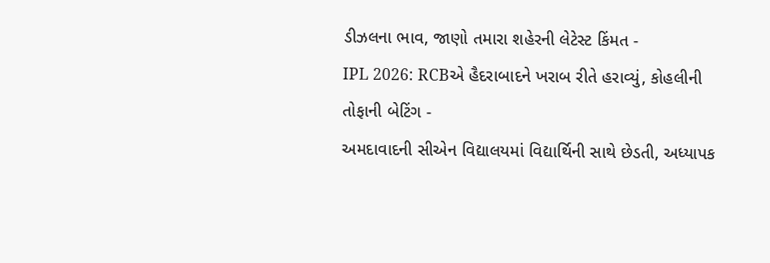ડીઝલના ભાવ, જાણો તમારા શહેરની લેટેસ્ટ કિંમત -
IPL 2026: RCBએ હૈદરાબાદને ખરાબ રીતે હરાવ્યું, કોહલીની તોફાની બેટિંગ -
અમદાવાદની સીએન વિદ્યાલયમાં વિદ્યાર્થિની સાથે છેડતી, અધ્યાપક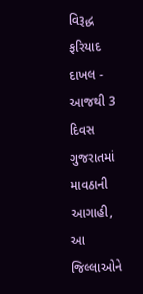વિરૂદ્ધ ફરિયાદ દાખલ -
આજથી 3 દિવસ ગુજરાતમાં માવઠાની આગાહી, આ જિલ્લાઓને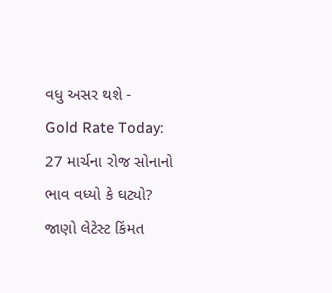વધુ અસર થશે -
Gold Rate Today: 27 માર્ચના રોજ સોનાનો ભાવ વધ્યો કે ઘટ્યો? જાણો લેટેસ્ટ કિંમત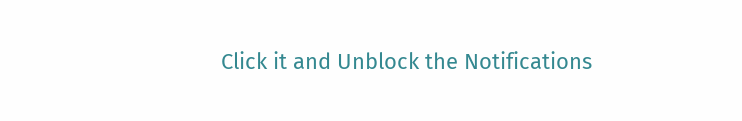Click it and Unblock the Notifications